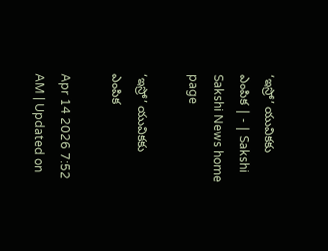‘ఇస్రో’ యువికకు ఎంపిక | - | Sakshi
Sakshi News home page

‘ఇస్రో’ యువికకు ఎంపిక

Apr 14 2026 7:52 AM | Updated on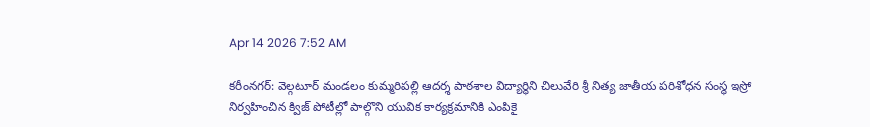Apr 14 2026 7:52 AM

కరీంనగర్‌: వెల్గటూర్‌ మండలం కుమ్మరిపల్లి ఆదర్శ పాఠశాల విద్యార్థిని చిలువేరి శ్రీ నిత్య జాతీయ పరిశోధన సంస్థ ఇస్రో నిర్వహించిన క్విజ్‌ పోటీల్లో పాల్గొని యువిక కార్యక్రమానికి ఎంపికై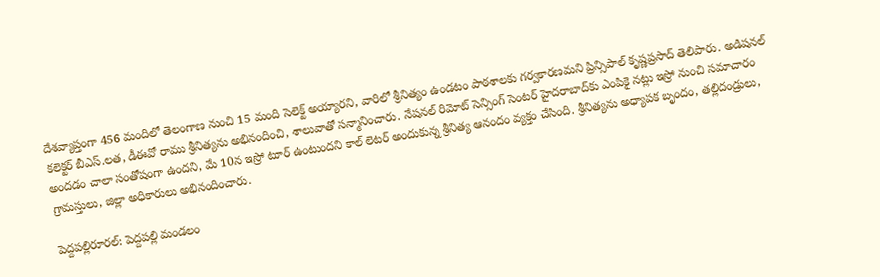దేశవ్యాప్తంగా 456 మందిలో తెలంగాణ నుంచి 15 మంది సెలెక్ట్‌ అయ్యారని, వారిలో శ్రీనిత్యం ఉండటం పాఠశాలకు గర్వకారణమని ప్రిన్సిపాల్‌ కృష్ణప్రసాద్‌ తెలిపారు. అడిషనల్‌ కలెక్టర్‌ బీఎస్‌.లత, డీఈవో రాము శ్రీనిత్యను అభినందించి, శాలువాతో సన్మానించారు. నేషనల్‌ రిమోట్‌ సెన్సింగ్‌ సెంటర్‌ హైదరాబాద్‌కు ఎంపికై నట్లు ఇస్రో నుంచి సమాచారం అందడం చాలా సంతోషంగా ఉందని, మే 10న ఇస్రో టూర్‌ ఉంటుందని కాల్‌ లెటర్‌ అందుకున్న శ్రీనిత్య ఆనందం వ్యక్తం చేసింది. శ్రీనిత్యను అధ్యాపక బృందం, తల్లిదండ్రులు, గ్రామస్తులు, జిల్లా అధికారులు అభినందించారు.

పెద్దపల్లిరూరల్‌: పెద్దపల్లి మండలం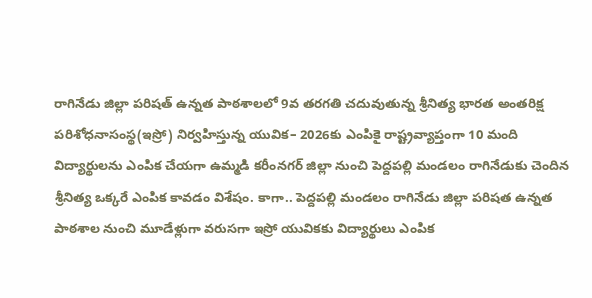రాగినేడు జిల్లా పరిషత్‌ ఉన్నత పాఠశాలలో 9వ తరగతి చదువుతున్న శ్రీనిత్య భారత అంతరిక్ష పరిశోధనాసంస్థ(ఇస్రో) నిర్వహిస్తున్న యువిక– 2026కు ఎంపికై రాష్ట్రవ్యాప్తంగా 10 మంది విద్యార్థులను ఎంపిక చేయగా ఉమ్మడి కరీంనగర్‌ జిల్లా నుంచి పెద్దపల్లి మండలం రాగినేడుకు చెందిన శ్రీనిత్య ఒక్కరే ఎంపిక కావడం విశేషం. కాగా.. పెద్దపల్లి మండలం రాగినేడు జిల్లా పరిషత ఉన్నత పాఠశాల నుంచి మూడేళ్లుగా వరుసగా ఇస్రో యువికకు విద్యార్థులు ఎంపిక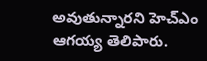అవుతున్నారని హెచ్‌ఎం ఆగయ్య తెలిపారు.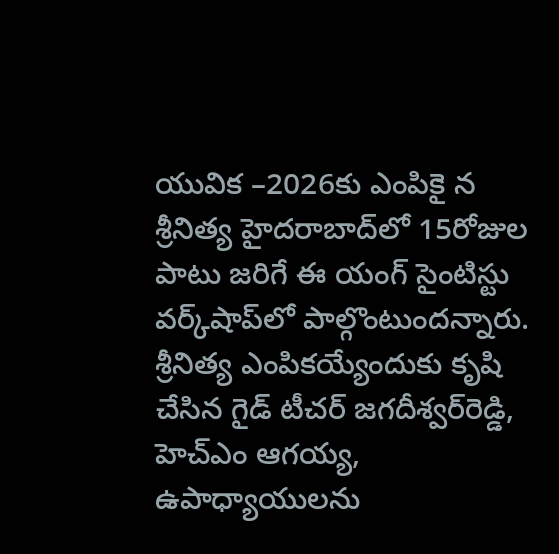యువిక –2026కు ఎంపికై న శ్రీనిత్య హైదరాబాద్‌లో 15రోజుల పాటు జరిగే ఈ యంగ్‌ సైంటిస్టు వర్క్‌షాప్‌లో పాల్గొంటుందన్నారు. శ్రీనిత్య ఎంపికయ్యేందుకు కృషి చేసిన గైడ్‌ టీచర్‌ జగదీశ్వర్‌రెడ్డి, హెచ్‌ఎం ఆగయ్య, ఉపాధ్యాయులను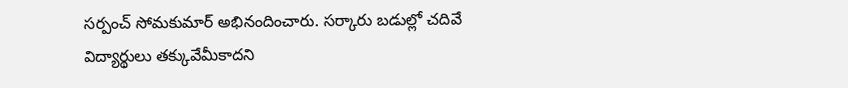సర్పంచ్‌ సోమకుమార్‌ అభినందించారు. సర్కారు బడుల్లో చదివే విద్యార్థులు తక్కువేమీకాదని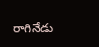రాగినేడు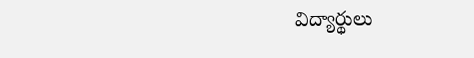విద్యార్థులు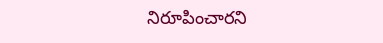నిరూపించారని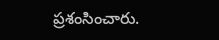ప్రశంసించారు.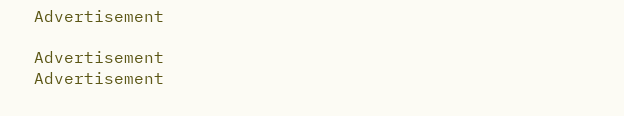Advertisement

Advertisement
Advertisement